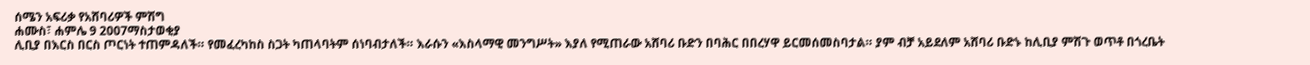ሰሜን አፍሪቃ የአሸባሪዎች ምሽግ
ሐሙስ፣ ሐምሌ 9 2007ማስታወቂያ
ሊቢያ በእርስ በርስ ጦርነት ተጠምዳለች። የመፈረካከስ ስጋት ካጠላባትም ሰነባብታለች። እራሱን «እስላማዊ መንግሥት» እያለ የሚጠራው አሸባሪ ቡድን በባሕር በበረሃዋ ይርመሰመስባታል። ያም ብቻ አይደለም አሸባሪ ቡድኑ ከሊቢያ ምሽጉ ወጥቶ በጎረቤት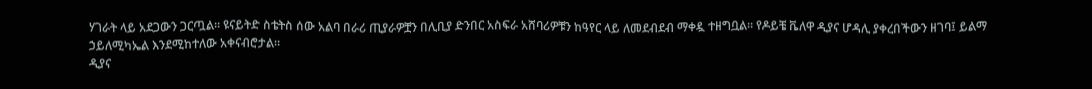ሃገራት ላይ አደጋውን ጋርጧል። ዩናይትድ ስቴትስ ሰው አልባ በራሪ ጢያራዎቿን በሊቢያ ድንበር አስፍራ አሸባሪዎቹን ከዓየር ላይ ለመደብደብ ማቀዷ ተዘግቧል። የዶይቼ ቬለዋ ዲያና ሆዳሊ ያቀረበችውን ዘገባ፤ ይልማ ኃይለሚካኤል እንደሚከተለው አቀናብሮታል።
ዲያና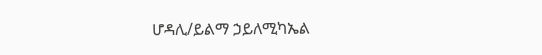ሆዳሊ/ይልማ ኃይለሚካኤል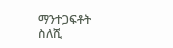ማንተጋፍቶት ስለሺ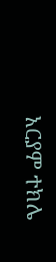አርያም ተክሌ